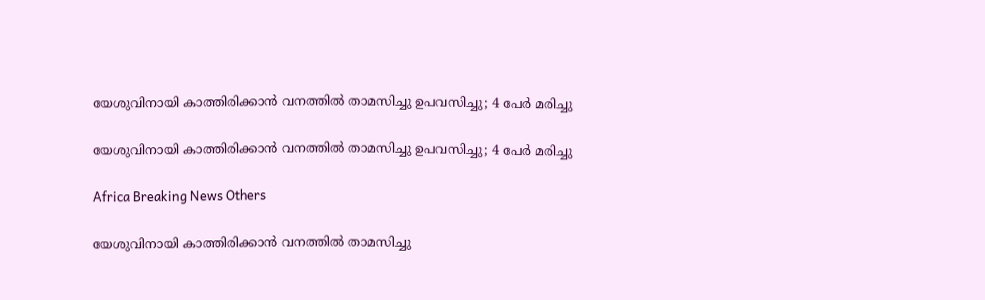യേശുവിനായി കാത്തിരിക്കാന്‍ വനത്തില്‍ താമസിച്ചു ഉപവസിച്ചു; 4 പേര്‍ മരിച്ചു

യേശുവിനായി കാത്തിരിക്കാന്‍ വനത്തില്‍ താമസിച്ചു ഉപവസിച്ചു; 4 പേര്‍ മരിച്ചു

Africa Breaking News Others

യേശുവിനായി കാത്തിരിക്കാന്‍ വനത്തില്‍ താമസിച്ചു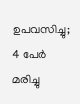ഉപവസിച്ചു; 4 പേര്‍ മരിച്ചു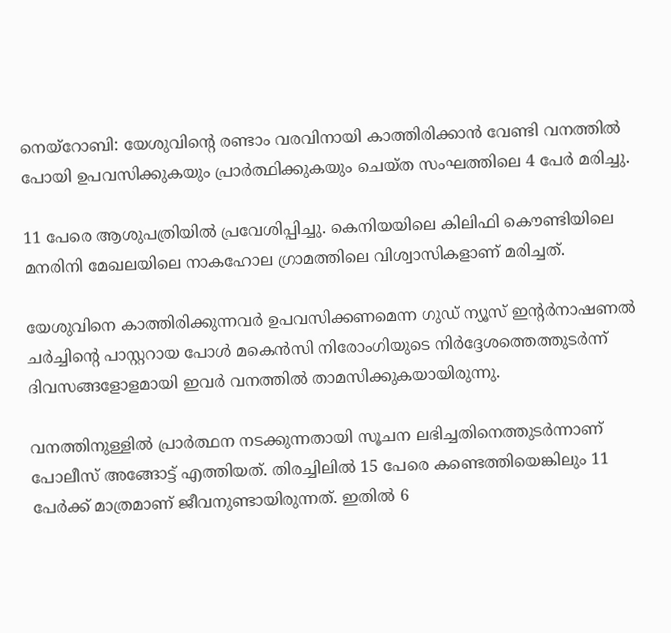നെയ്റോബി: യേശുവിന്റെ രണ്ടാം വരവിനായി കാത്തിരിക്കാന്‍ വേണ്ടി വനത്തില്‍ പോയി ഉപവസിക്കുകയും പ്രാര്‍ത്ഥിക്കുകയും ചെയ്ത സംഘത്തിലെ 4 പേര്‍ മരിച്ചു.

11 പേരെ ആശുപത്രിയില്‍ പ്രവേശിപ്പിച്ചു. കെനിയയിലെ കിലിഫി കൌണ്ടിയിലെ മനരിനി മേഖലയിലെ നാകഹോല ഗ്രാമത്തിലെ വിശ്വാസികളാണ് മരിച്ചത്.

യേശുവിനെ കാത്തിരിക്കുന്നവര്‍ ഉപവസിക്കണമെന്ന ഗുഡ് ന്യൂസ് ഇന്റര്‍നാഷണല്‍ ചര്‍ച്ചിന്റെ പാസ്റ്ററായ പോള്‍ മകെന്‍സി നിരോംഗിയുടെ നിര്‍ദ്ദേശത്തെത്തുടര്‍ന്ന് ദിവസങ്ങളോളമായി ഇവര്‍ വനത്തില്‍ താമസിക്കുകയായിരുന്നു.

വനത്തിനുള്ളില്‍ പ്രാര്‍ത്ഥന നടക്കുന്നതായി സൂചന ലഭിച്ചതിനെത്തുടര്‍ന്നാണ് പോലീസ് അങ്ങോട്ട് എത്തിയത്. തിരച്ചിലില്‍ 15 പേരെ കണ്ടെത്തിയെങ്കിലും 11 പേര്‍ക്ക് മാത്രമാണ് ജീവനുണ്ടായിരുന്നത്. ഇതില്‍ 6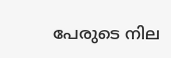പേരുടെ നില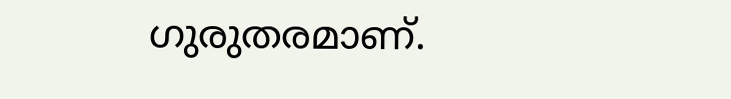ഗുരുതരമാണ്.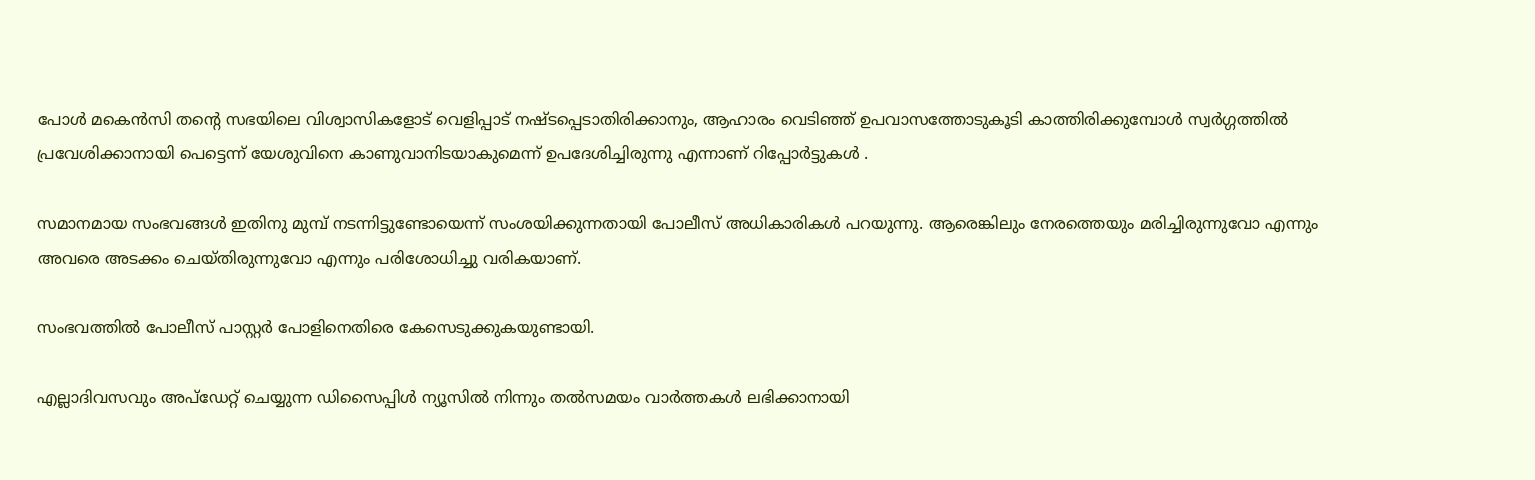പോള്‍ മകെന്‍സി തന്റെ സഭയിലെ വിശ്വാസികളോട് വെളിപ്പാട് നഷ്ടപ്പെടാതിരിക്കാനും, ആഹാരം വെടിഞ്ഞ് ഉപവാസത്തോടുകൂടി കാത്തിരിക്കുമ്പോള്‍ സ്വര്‍ഗ്ഗത്തില്‍ പ്രവേശിക്കാനായി പെട്ടെന്ന് യേശുവിനെ കാണുവാനിടയാകുമെന്ന് ഉപദേശിച്ചിരുന്നു എന്നാണ് റിപ്പോര്‍ട്ടുകള്‍ ‍.

സമാനമായ സംഭവങ്ങള്‍ ഇതിനു മുമ്പ് നടന്നിട്ടുണ്ടോയെന്ന് സംശയിക്കുന്നതായി പോലീസ് അധികാരികള്‍ പറയുന്നു. ആരെങ്കിലും നേരത്തെയും മരിച്ചിരുന്നുവോ എന്നും അവരെ അടക്കം ചെയ്തിരുന്നുവോ എന്നും പരിശോധിച്ചു വരികയാണ്.

സംഭവത്തില്‍ പോലീസ് പാസ്റ്റര്‍ പോളിനെതിരെ കേസെടുക്കുകയുണ്ടായി.

എല്ലാദിവസവും അപ്ഡേറ്റ് ചെയ്യുന്ന ഡിസൈപ്പിൾ ന്യൂസിൽ നിന്നും തൽസമയം വാർത്തകൾ ലഭിക്കാനായി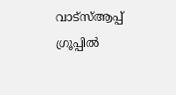വാട്സ്ആപ്പ് ഗ്രൂപ്പിൽ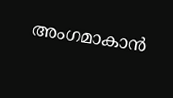അംഗമാകാൻ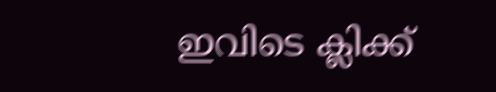ഇവിടെ ക്ലിക്ക്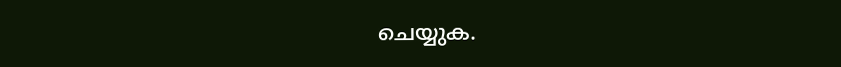ചെയ്യുക.